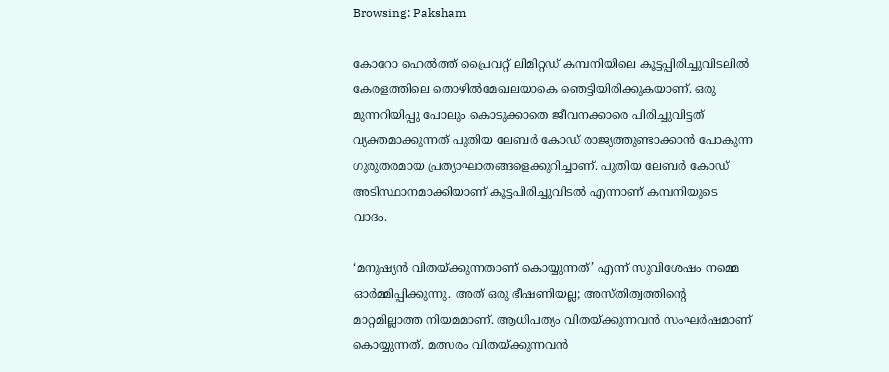Browsing: Paksham

കോറോ ഹെല്‍ത്ത് പ്രൈവറ്റ് ലിമിറ്റഡ് കമ്പനിയിലെ കൂട്ടപ്പിരിച്ചുവിടലില്‍ കേരളത്തിലെ തൊഴില്‍മേഖലയാകെ ഞെട്ടിയിരിക്കുകയാണ്. ഒരു മുന്നറിയിപ്പു പോലും കൊടുക്കാതെ ജീവനക്കാരെ പിരിച്ചുവിട്ടത് വ്യക്തമാക്കുന്നത് പുതിയ ലേബര്‍ കോഡ് രാജ്യത്തുണ്ടാക്കാന്‍ പോകുന്ന ഗുരുതരമായ പ്രത്യാഘാതങ്ങളെക്കുറിച്ചാണ്. പുതിയ ലേബര്‍ കോഡ് അടിസ്ഥാനമാക്കിയാണ് കൂട്ടപിരിച്ചുവിടല്‍ എന്നാണ് കമ്പനിയുടെ വാദം.

‘മനുഷ്യന്‍ വിതയ്ക്കുന്നതാണ് കൊയ്യുന്നത്’ എന്ന് സുവിശേഷം നമ്മെ ഓര്‍മ്മിപ്പിക്കുന്നു. അത് ഒരു ഭീഷണിയല്ല; അസ്തിത്വത്തിന്റെ മാറ്റമില്ലാത്ത നിയമമാണ്. ആധിപത്യം വിതയ്ക്കുന്നവന്‍ സംഘര്‍ഷമാണ് കൊയ്യുന്നത്. മത്സരം വിതയ്ക്കുന്നവന്‍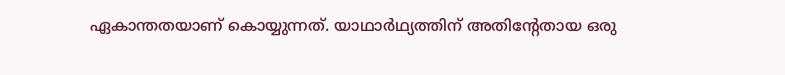ഏകാന്തതയാണ് കൊയ്യുന്നത്. യാഥാര്‍ഥ്യത്തിന് അതിന്റേതായ ഒരു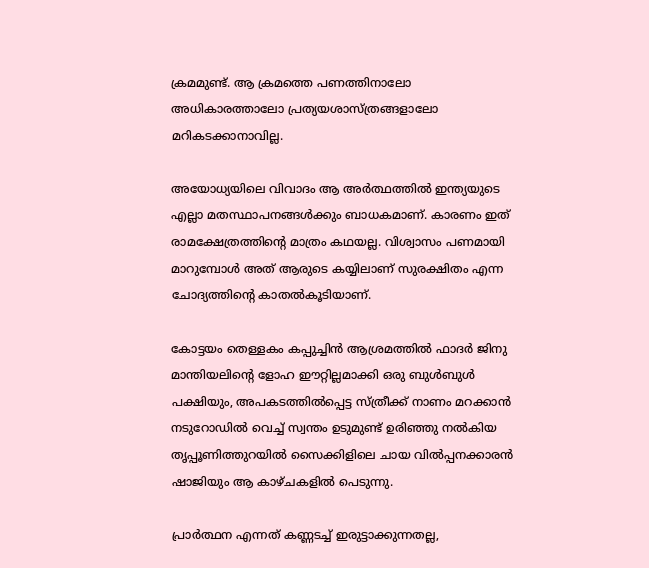ക്രമമുണ്ട്. ആ ക്രമത്തെ പണത്തിനാലോ അധികാരത്താലോ പ്രത്യയശാസ്ത്രങ്ങളാലോ മറികടക്കാനാവില്ല.

അയോധ്യയിലെ വിവാദം ആ അര്‍ത്ഥത്തില്‍ ഇന്ത്യയുടെ എല്ലാ മതസ്ഥാപനങ്ങള്‍ക്കും ബാധകമാണ്. കാരണം ഇത് രാമക്ഷേത്രത്തിന്റെ മാത്രം കഥയല്ല. വിശ്വാസം പണമായി മാറുമ്പോള്‍ അത് ആരുടെ കയ്യിലാണ് സുരക്ഷിതം എന്ന ചോദ്യത്തിന്റെ കാതല്‍കൂടിയാണ്.

കോട്ടയം തെള്ളകം കപ്പുച്ചിന്‍ ആശ്രമത്തില്‍ ഫാദര്‍ ജിനു മാന്തിയലിന്റെ ളോഹ ഈറ്റില്ലമാക്കി ഒരു ബുള്‍ബുള്‍ പക്ഷിയും, അപകടത്തില്‍പ്പെട്ട സ്ത്രീക്ക് നാണം മറക്കാന്‍ നടുറോഡില്‍ വെച്ച് സ്വന്തം ഉടുമുണ്ട് ഉരിഞ്ഞു നല്‍കിയ തൃപ്പൂണിത്തുറയില്‍ സൈക്കിളിലെ ചായ വില്‍പ്പനക്കാരന്‍ ഷാജിയും ആ കാഴ്ചകളില്‍ പെടുന്നു.

പ്രാര്‍ത്ഥന എന്നത് കണ്ണടച്ച് ഇരുട്ടാക്കുന്നതല്ല,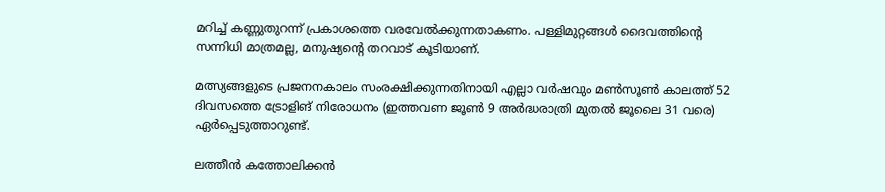മറിച്ച് കണ്ണുതുറന്ന് പ്രകാശത്തെ വരവേല്‍ക്കുന്നതാകണം. പള്ളിമുറ്റങ്ങള്‍ ദൈവത്തിന്റെ സന്നിധി മാത്രമല്ല, മനുഷ്യന്റെ തറവാട് കൂടിയാണ്.

മത്സ്യങ്ങളുടെ പ്രജനനകാലം സംരക്ഷിക്കുന്നതിനായി എല്ലാ വര്‍ഷവും മണ്‍സൂണ്‍ കാലത്ത് 52 ദിവസത്തെ ട്രോളിങ് നിരോധനം (ഇത്തവണ ജൂണ്‍ 9 അര്‍ദ്ധരാത്രി മുതല്‍ ജൂലൈ 31 വരെ) ഏര്‍പ്പെടുത്താറുണ്ട്.

ലത്തീന്‍ കത്തോലിക്കന്‍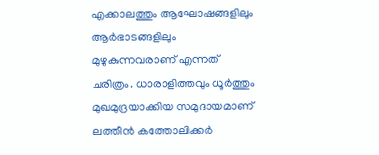എക്കാലത്തും ആഘോഷങ്ങളിലും ആര്‍ഭാടങ്ങളിലും മുഴുകുന്നവരാണ് എന്നത് ചരിത്രം. ധാരാളിത്തവും ധൂര്‍ത്തും മുഖമുദ്രയാക്കിയ സമുദായമാണ് ലത്തീന്‍ കത്തോലിക്കര്‍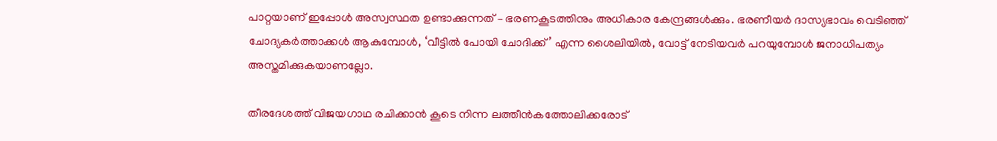പാറ്റയാണ് ഇപ്പോള്‍ അസ്വസ്ഥത ഉണ്ടാക്കുന്നത് – ഭരണകൂടത്തിനും അധികാര കേന്ദ്രങ്ങള്‍ക്കും. ഭരണീയര്‍ ദാസ്യഭാവം വെടിഞ്ഞ് ചോദ്യകര്‍ത്താക്കള്‍ ആകുമ്പോള്‍, ‘വീട്ടില്‍ പോയി ചോദിക്ക്’ എന്ന ശൈലിയില്‍, വോട്ട് നേടിയവര്‍ പറയുമ്പോള്‍ ജനാധിപത്യം അസ്തമിക്കുകയാണല്ലോ.

തീരദേശത്ത് വിജയഗാഥ രചിക്കാന്‍ കൂടെ നിന്ന ലത്തീന്‍കത്തോലിക്കരോട്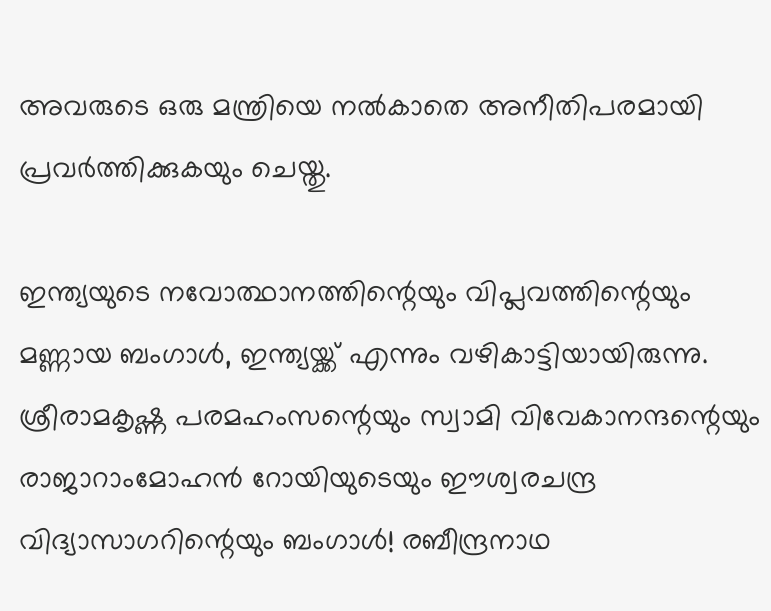അവരുടെ ഒരു മന്ത്രിയെ നല്‍കാതെ അനീതിപരമായി പ്രവര്‍ത്തിക്കുകയും ചെയ്തു.

ഇന്ത്യയുടെ നവോത്ഥാനത്തിന്റെയും വിപ്ലവത്തിന്റെയും മണ്ണായ ബംഗാള്‍, ഇന്ത്യയ്ക്ക് എന്നും വഴികാട്ടിയായിരുന്നു. ശ്രീരാമകൃഷ്ണ പരമഹംസന്റെയും സ്വാമി വിവേകാനന്ദന്റെയും രാജാറാംമോഹന്‍ റോയിയുടെയും ഈശ്വരചന്ദ്ര വിദ്യാസാഗറിന്റെയും ബംഗാള്‍! രബീന്ദ്രനാഥ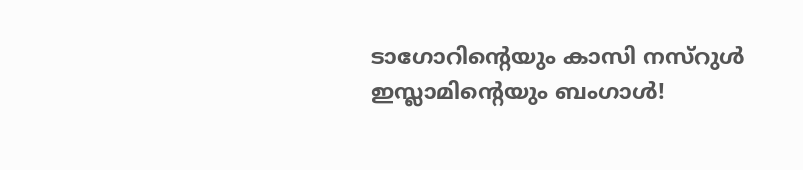ടാഗോറിന്റെയും കാസി നസ്‌റുള്‍ ഇസ്ലാമിന്റെയും ബംഗാള്‍!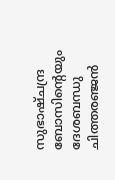സുഭാഷ്ചന്ദ്ര ബോസിന്റെയും ദേശബന്ധു ചിത്തരഞ്ജന്‍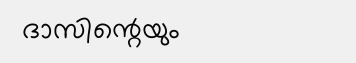ദാസിന്റെയും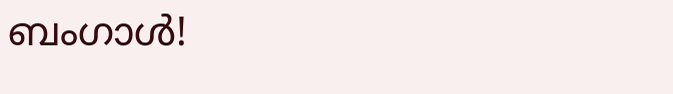ബംഗാള്‍!